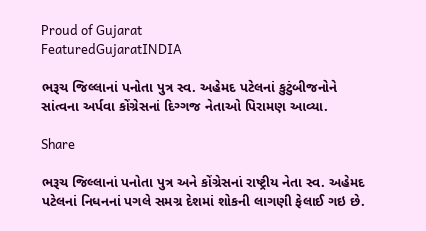Proud of Gujarat
FeaturedGujaratINDIA

ભરૂચ જિલ્લાનાં પનોતા પુત્ર સ્વ. અહેમદ પટેલનાં કુટુંબીજનોને સાંત્વના અર્પવા કોંગ્રેસનાં દિગ્ગજ નેતાઓ પિરામણ આવ્યા.

Share

ભરૂચ જિલ્લાનાં પનોતા પુત્ર અને કોંગ્રેસનાં રાષ્ટ્રીય નેતા સ્વ. અહેમદ પટેલનાં નિધનનાં પગલે સમગ્ર દેશમાં શોકની લાગણી ફેલાઈ ગઇ છે.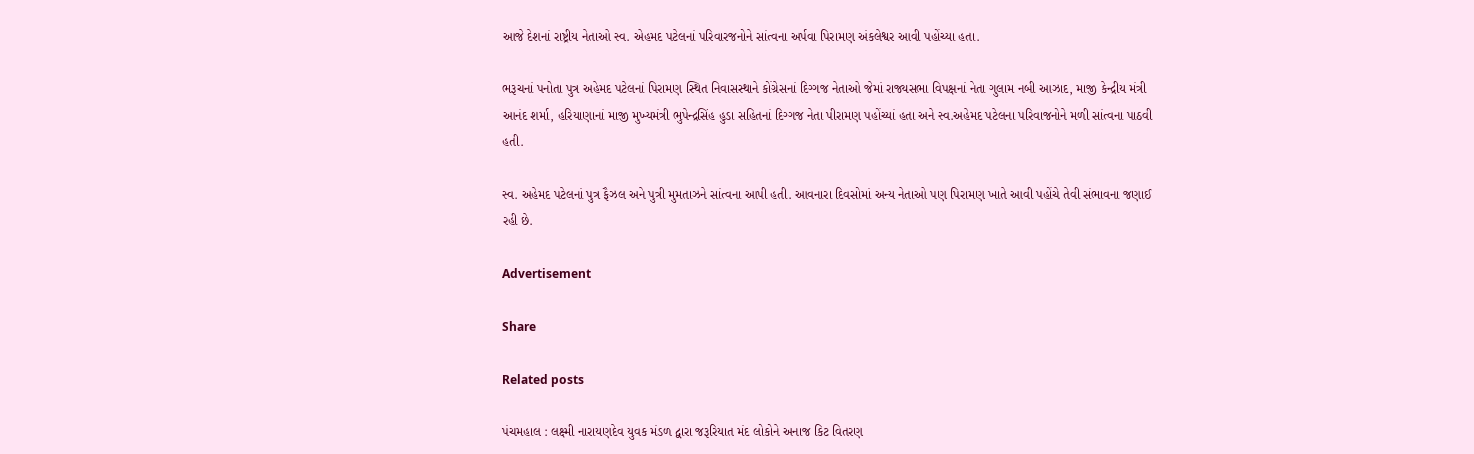આજે દેશનાં રાષ્ટ્રીય નેતાઓ સ્વ. એહમદ પટેલનાં પરિવારજનોને સાંત્વના અર્પવા પિરામણ અંકલેશ્વર આવી પહોંચ્યા હતા.

ભરૂચનાં પનોતા પુત્ર અહેમદ પટેલનાં પિરામણ સ્થિત નિવાસસ્થાને કોંગ્રેસનાં દિગ્ગજ નેતાઓ જેમાં રાજ્યસભા વિપક્ષનાં નેતા ગુલામ નબી આઝાદ, માજી કેન્દ્રીય મંત્રી આનંદ શર્મા, હરિયાણાનાં માજી મુખ્યમંત્રી ભુપેન્દ્રસિંહ હુડા સહિતનાં દિગ્ગજ નેતા પીરામણ પહોંચ્યાં હતા અને સ્વ.અહેમદ પટેલના પરિવાજનોને મળી સાંત્વના પાઠવી હતી.

સ્વ. અહેમદ પટેલનાં પુત્ર ફૈઝલ અને પુત્રી મુમતાઝને સાંત્વના આપી હતી. આવનારા દિવસોમાં અન્ય નેતાઓ પણ પિરામણ ખાતે આવી પહોંચે તેવી સંભાવના જણાઈ રહી છે.

Advertisement

Share

Related posts

પંચમહાલ : લક્ષ્મી નારાયણદેવ યુવક મંડળ દ્વારા જરૂરિયાત મંદ લોકોને અનાજ કિટ વિતરણ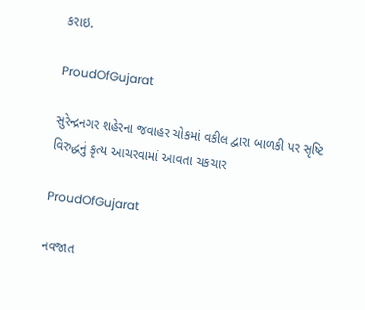કરાઇ.

ProudOfGujarat

સુરેન્દ્રનગર શહેરના જવાહર ચોકમાં વકીલ દ્વારા બાળકી પર સૃષ્ટિ વિરુદ્ધનું કૃત્ય આચરવામાં આવતા ચકચાર

ProudOfGujarat

નવજાત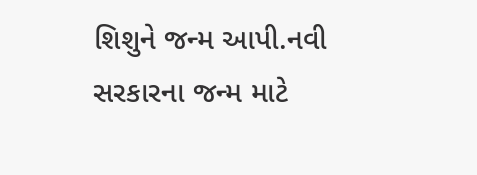શિશુને જન્મ આપી.નવી સરકારના જન્મ માટે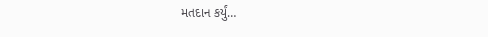મતદાન કર્યું…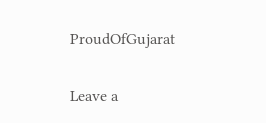ProudOfGujarat

Leave a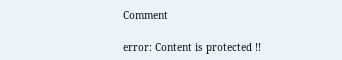Comment

error: Content is protected !!